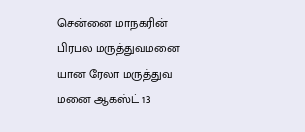சென்னை மாநகரின் பிரபல மருத்துவமனை யான ரேலா மருத்துவ மனை ஆகஸ்ட் 13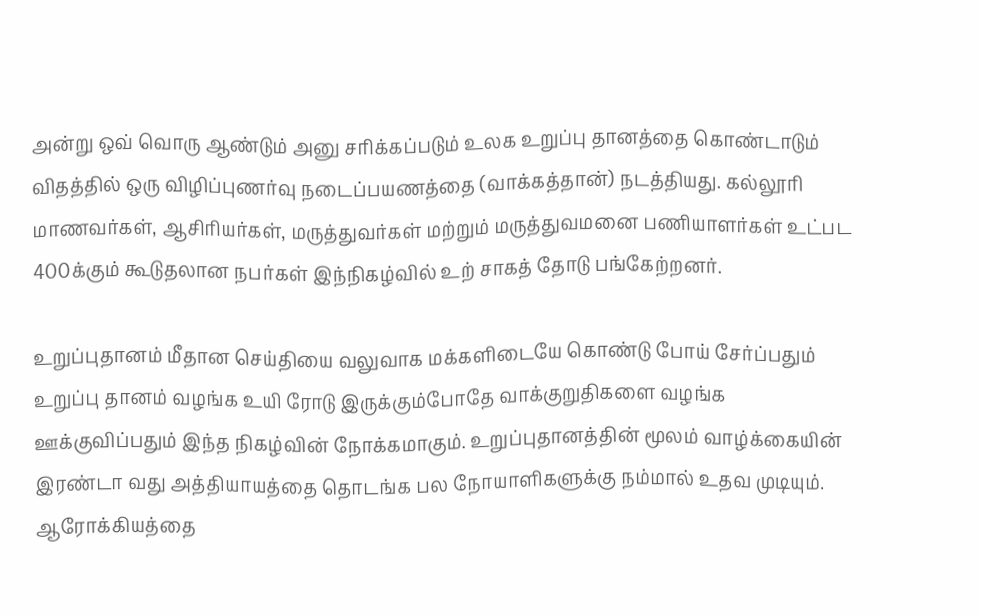அன்று ஒவ் வொரு ஆண்டும் அனு சரிக்கப்படும் உலக உறுப்பு தானத்தை கொண்டாடும் விதத்தில் ஒரு விழிப்புணர்வு நடைப்பயணத்தை (வாக்கத்தான்) நடத்தியது. கல்லூரி மாணவர்கள், ஆசிரியர்கள், மருத்துவர்கள் மற்றும் மருத்துவமனை பணியாளர்கள் உட்பட 400க்கும் கூடுதலான நபர்கள் இந்நிகழ்வில் உற் சாகத் தோடு பங்கேற்றனர்.

உறுப்புதானம் மீதான செய்தியை வலுவாக மக்களிடையே கொண்டு போய் சேர்ப்பதும் உறுப்பு தானம் வழங்க உயி ரோடு இருக்கும்போதே வாக்குறுதிகளை வழங்க ஊக்குவிப்பதும் இந்த நிகழ்வின் நோக்கமாகும். உறுப்புதானத்தின் மூலம் வாழ்க்கையின் இரண்டா வது அத்தியாயத்தை தொடங்க பல நோயாளிகளுக்கு நம்மால் உதவ முடியும். ஆரோக்கியத்தை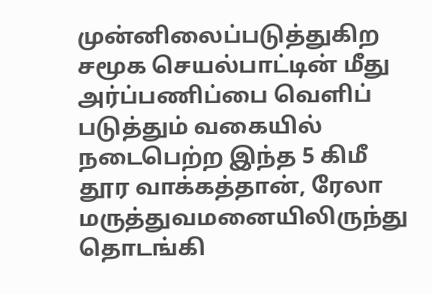முன்னிலைப்படுத்துகிற சமூக செயல்பாட்டின் மீது அர்ப்பணிப்பை வெளிப் படுத்தும் வகையில் நடைபெற்ற இந்த 5 கிமீ தூர வாக்கத்தான், ரேலா மருத்துவமனையிலிருந்து தொடங்கி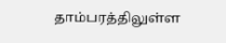தாம்பரத்திலுள்ள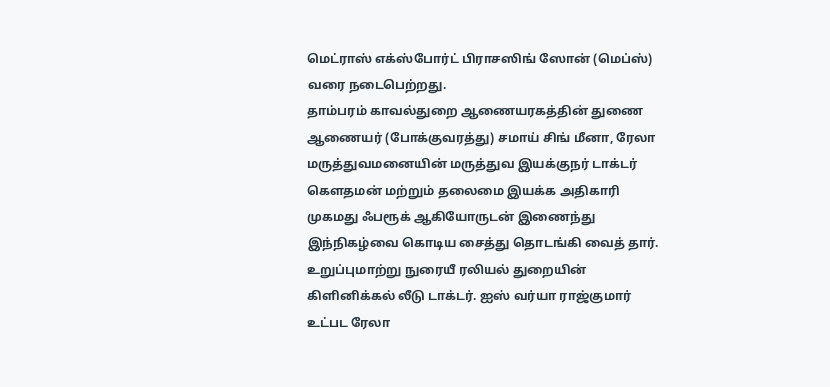மெட்ராஸ் எக்ஸ்போர்ட் பிராசஸிங் ஸோன் (மெப்ஸ்) வரை நடைபெற்றது.
தாம்பரம் காவல்துறை ஆணையரகத்தின் துணை ஆணையர் (போக்குவரத்து) சமாய் சிங் மீனா, ரேலா மருத்துவமனையின் மருத்துவ இயக்குநர் டாக்டர் கௌதமன் மற்றும் தலைமை இயக்க அதிகாரி முகமது ஃபரூக் ஆகியோருடன் இணைந்து இந்நிகழ்வை கொடிய சைத்து தொடங்கி வைத் தார். உறுப்புமாற்று நுரையீ ரலியல் துறையின் கிளினிக்கல் லீடு டாக்டர். ஐஸ் வர்யா ராஜ்குமார் உட்பட ரேலா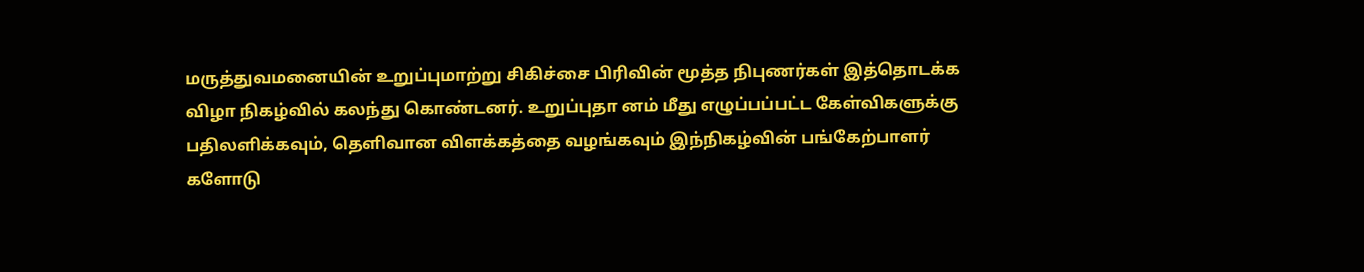மருத்துவமனையின் உறுப்புமாற்று சிகிச்சை பிரிவின் மூத்த நிபுணர்கள் இத்தொடக்க விழா நிகழ்வில் கலந்து கொண்டனர். உறுப்புதா னம் மீது எழுப்பப்பட்ட கேள்விகளுக்கு பதிலளிக்கவும், தெளிவான விளக்கத்தை வழங்கவும் இந்நிகழ்வின் பங்கேற்பாளர் களோடு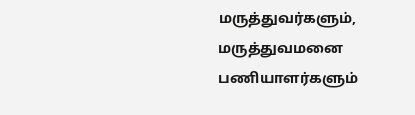மருத்துவர்களும், மருத்துவமனை பணியாளர்களும்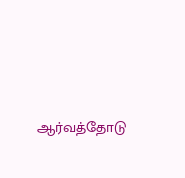ஆர்வத்தோடு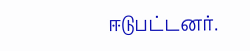ஈடுபட்டனர்.